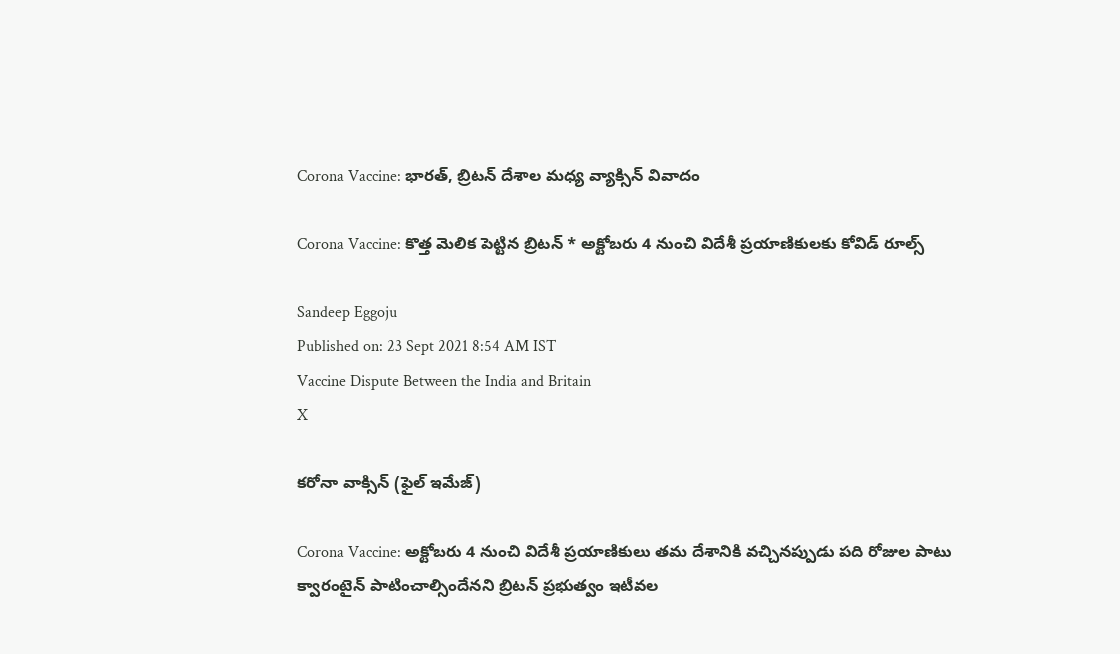Corona Vaccine: భారత్, బ్రిటన్ దేశాల మధ్య వ్యాక్సిన్ వివాదం

Corona Vaccine: కొత్త మెలిక పెట్టిన బ్రిటన్ * అక్టోబరు 4 నుంచి విదేశీ ప్రయాణికులకు కోవిడ్ రూల్స్

Sandeep Eggoju
Published on: 23 Sept 2021 8:54 AM IST
Vaccine Dispute Between the India and Britain
X

కరోనా వాక్సిన్ (ఫైల్ ఇమేజ్)

Corona Vaccine: అక్టోబరు 4 నుంచి విదేశీ ప్రయాణికులు తమ దేశానికి వచ్చినప్పుడు పది రోజుల పాటు క్వారంటైన్ పాటించాల్సిందేనని బ్రిటన్ ప్రభుత్వం ఇటీవల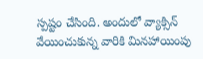స్పష్టం చేసింది. అందులో వ్యాక్సిన్ వేయించుకున్న వారికి మినహాయింపు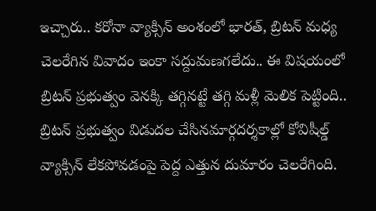ఇచ్చారు.. కరోనా వ్యాక్సిన్ అంశంలో భారత్, బ్రిటన్ మధ్య చెలరేగిన వివాదం ఇంకా సద్దుమణగలేదు.. ఈ విషయంలో బ్రిటన్ ప్రభుత్వం వెనక్కి తగ్గినట్టే తగ్గి మళ్లీ మెలిక పెట్టింది.. బ్రిటన్ ప్రభుత్వం విడుదల చేసినమార్గదర్శకాల్లో కోవిషీల్డ్ వ్యాక్సిన్ లేకపోవడంపై పెద్ద ఎత్తున దుమారం చెలరేగింది.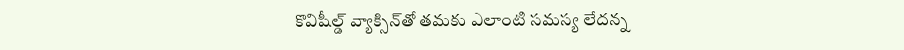కొవిషీల్డ్ వ్యాక్సిన్‌తో తమకు ఎలాంటి సమస్య లేదన్న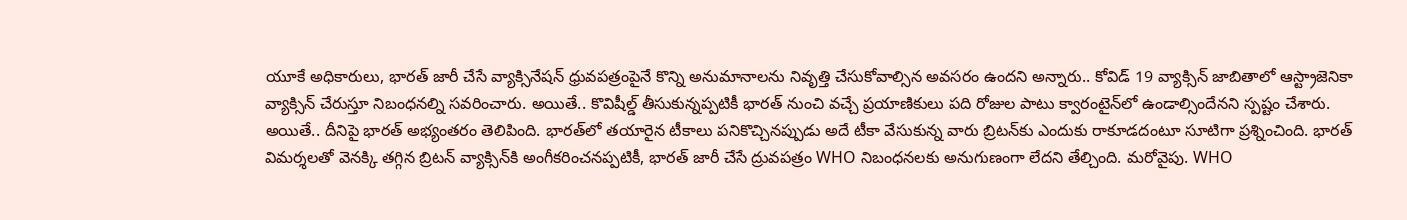యూకే అధికారులు, భారత్ జారీ చేసే వ్యాక్సినేషన్ ధ్రువపత్రంపైనే కొన్ని అనుమానాలను నివృత్తి చేసుకోవాల్సిన అవసరం ఉందని అన్నారు.. కోవిడ్ 19 వ్యాక్సిన్ జాబితాలో ఆస్ట్రాజెనికా వ్యాక్సిన్ చేరుస్తూ నిబంధనల్ని సవరించారు. అయితే.. కొవిషీల్డ్ తీసుకున్నప్పటికీ భారత్ నుంచి వచ్చే ప్రయాణికులు పది రోజుల పాటు క్వారంటైన్‌లో ఉండాల్సిందేనని స్పష్టం చేశారు. అయితే.. దీనిపై భారత్‌ అభ్యంతరం తెలిపింది. భారత్‌లో తయారైన టీకాలు పనికొచ్చినప్పుడు అదే టీకా వేసుకున్న వారు బ్రిటన్‌కు ఎందుకు రాకూడదంటూ సూటిగా ప్రశ్నించింది. భారత్ విమర్శలతో వెనక్కి తగ్గిన బ్రిటన్ వ్యాక్సిన్‌కి అంగీకరించనప్పటికీ, భారత్ జారీ చేసే ద్రువపత్రం WHO నిబంధనలకు అనుగుణంగా లేదని తేల్చింది. మరోవైపు. WHO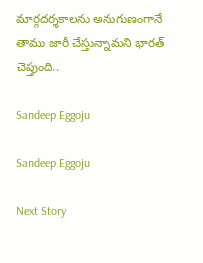మార్గదర్శకాలను అనుగుణంగానే తాము జారీ చేస్తున్నామని భారత్ చెప్తుంది..

Sandeep Eggoju

Sandeep Eggoju

Next Story